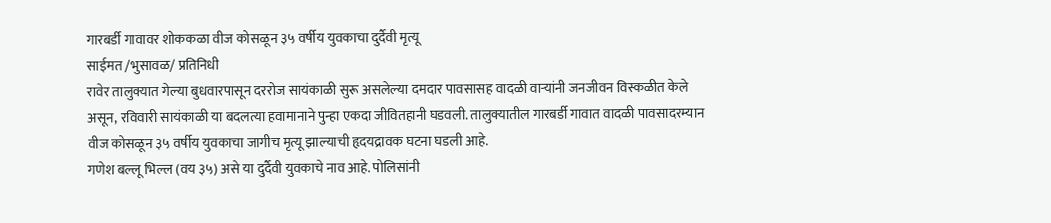गारबर्डी गावावर शोककळा वीज कोसळून ३५ वर्षीय युवकाचा दुर्दैवी मृत्यू
साईमत /भुसावळ/ प्रतिनिधी
रावेर तालुक्यात गेल्या बुधवारपासून दररोज सायंकाळी सुरू असलेल्या दमदार पावसासह वादळी वाऱ्यांनी जनजीवन विस्कळीत केले असून, रविवारी सायंकाळी या बदलत्या हवामानाने पुन्हा एकदा जीवितहानी घडवली. तालुक्यातील गारबर्डी गावात वादळी पावसादरम्यान वीज कोसळून ३५ वर्षीय युवकाचा जागीच मृत्यू झाल्याची हृदयद्रावक घटना घडली आहे.
गणेश बल्लू भिल्ल (वय ३५) असे या दुर्दैवी युवकाचे नाव आहे. पोलिसांनी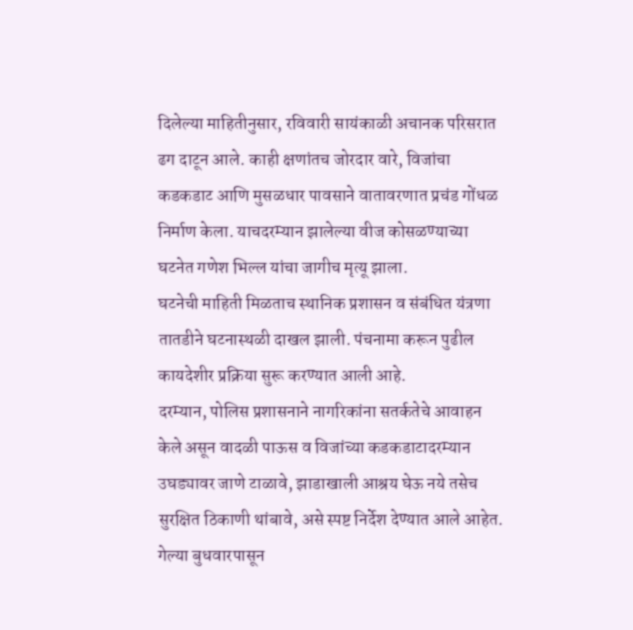दिलेल्या माहितीनुसार, रविवारी सायंकाळी अचानक परिसरात ढग दाटून आले. काही क्षणांतच जोरदार वारे, विजांचा कडकडाट आणि मुसळधार पावसाने वातावरणात प्रचंड गोंधळ निर्माण केला. याचदरम्यान झालेल्या वीज कोसळण्याच्या घटनेत गणेश भिल्ल यांचा जागीच मृत्यू झाला.
घटनेची माहिती मिळताच स्थानिक प्रशासन व संबंधित यंत्रणा तातडीने घटनास्थळी दाखल झाली. पंचनामा करून पुढील कायदेशीर प्रक्रिया सुरू करण्यात आली आहे.
दरम्यान, पोलिस प्रशासनाने नागरिकांना सतर्कतेचे आवाहन केले असून वादळी पाऊस व विजांच्या कडकडाटादरम्यान उघड्यावर जाणे टाळावे, झाडाखाली आश्रय घेऊ नये तसेच सुरक्षित ठिकाणी थांबावे, असे स्पष्ट निर्देश देण्यात आले आहेत.
गेल्या बुधवारपासून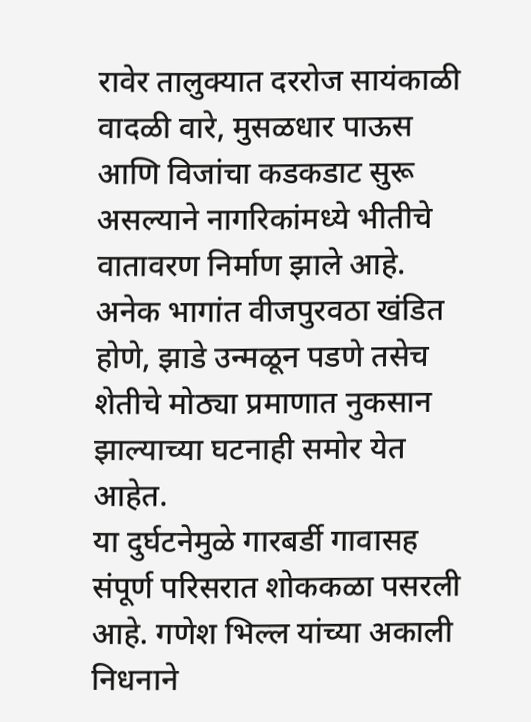रावेर तालुक्यात दररोज सायंकाळी वादळी वारे, मुसळधार पाऊस आणि विजांचा कडकडाट सुरू असल्याने नागरिकांमध्ये भीतीचे वातावरण निर्माण झाले आहे. अनेक भागांत वीजपुरवठा खंडित होणे, झाडे उन्मळून पडणे तसेच शेतीचे मोठ्या प्रमाणात नुकसान झाल्याच्या घटनाही समोर येत आहेत.
या दुर्घटनेमुळे गारबर्डी गावासह संपूर्ण परिसरात शोककळा पसरली आहे. गणेश भिल्ल यांच्या अकाली निधनाने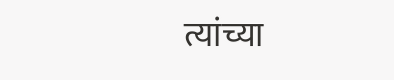त्यांच्या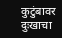कुटुंबावर दुःखाचा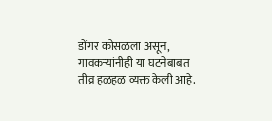डोंगर कोसळला असून, गावकऱ्यांनीही या घटनेबाबत तीव्र हळहळ व्यक्त केली आहे.